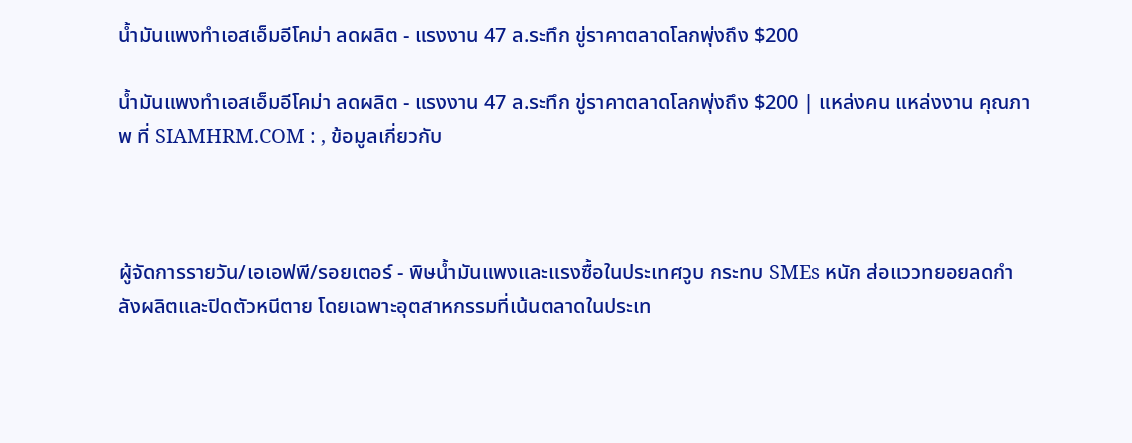น้ำมันแพงทำเอสเอ็มอีโคม่า ลดผลิต - แรงงาน 47 ล.ระทึก ขู่ราคาตลาดโลกพุ่งถึง $200

น้ำมันแพงทำเอสเอ็มอีโคม่า ลดผลิต - แรงงาน 47 ล.ระทึก ขู่ราคาตลาดโลกพุ่งถึง $200 | แหล่งคน แหล่งงาน คุณภาพ ที่ SIAMHRM.COM : , ข้อมูลเกี่ยวกับ



ผู้จัดการรายวัน/เอเอฟพี/รอยเตอร์ - พิษน้ำมันแพงและแรงซื้อในประเทศวูบ กระทบ SMEs หนัก ส่อแววทยอยลดกำลังผลิตและปิดตัวหนีตาย โดยเฉพาะอุตสาหกรรมที่เน้นตลาดในประเท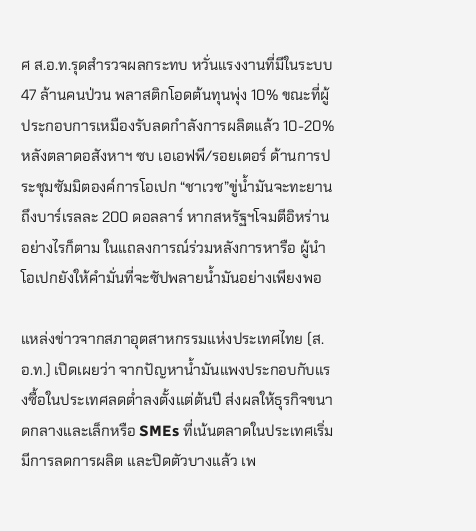ศ ส.อ.ท.รุดสำรวจผลกระทบ หวั่นแรงงานที่มีในระบบ 47 ล้านคนป่วน พลาสติกโอดต้นทุนพุ่ง 10% ขณะที่ผู้ประกอบการเหมืองรับลดกำลังการผลิตแล้ว 10-20% หลังตลาดอสังหาฯ ซบ เอเอฟพี/รอยเตอร์ ด้านการประชุมซัมมิตองค์การโอเปก “ชาเวซ”ขู่น้ำมันจะทะยานถึงบาร์เรลละ 200 ดอลลาร์ หากสหรัฐฯโจมตีอิหร่าน อย่างไรก็ตาม ในแถลงการณ์ร่วมหลังการหารือ ผู้นำโอเปกยังให้คำมั่นที่จะซัปพลายน้ำมันอย่างเพียงพอ

แหล่งข่าวจากสภาอุตสาหกรรมแห่งประเทศไทย (ส.อ.ท.) เปิดเผยว่า จากปัญหาน้ำมันแพงประกอบกับแรงซื้อในประเทศลดต่ำลงตั้งแต่ต้นปี ส่งผลให้ธุรกิจขนาดกลางและเล็กหรือ SMEs ที่เน้นตลาดในประเทศเริ่มมีการลดการผลิต และปิดตัวบางแล้ว เพ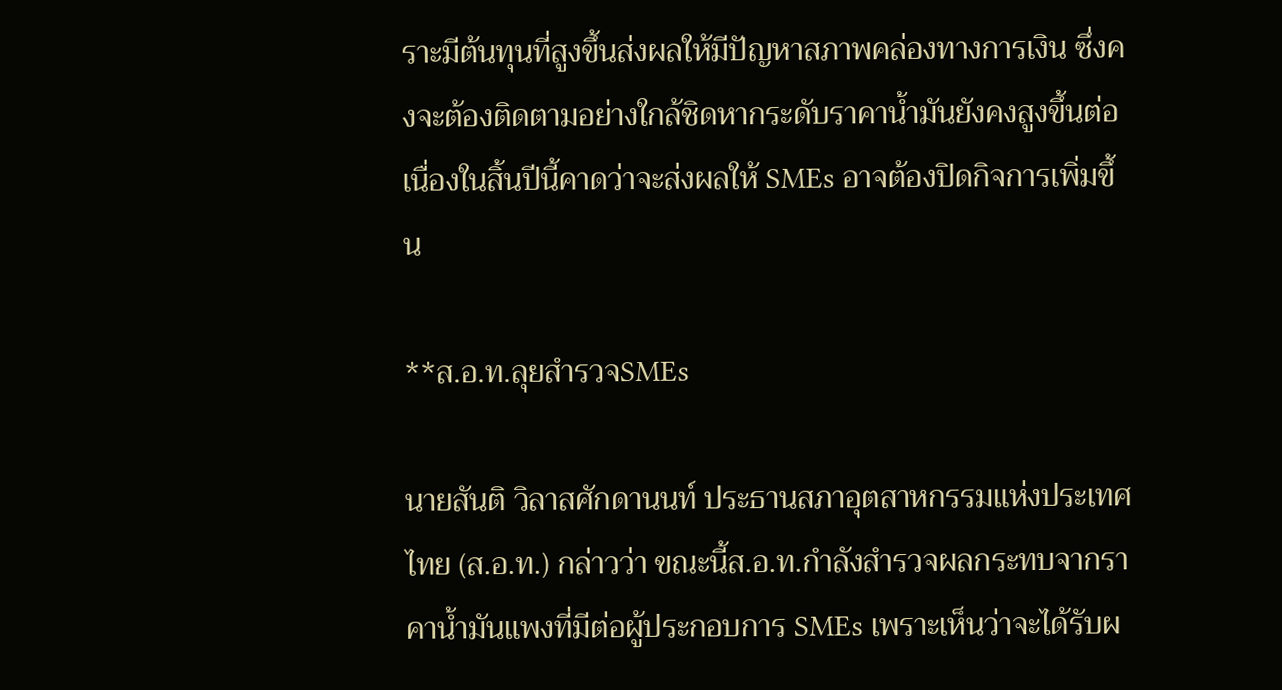ราะมีต้นทุนที่สูงขึ้นส่งผลให้มีปัญหาสภาพคล่องทางการเงิน ซึ่งคงจะต้องติดตามอย่างใกล้ชิดหากระดับราคาน้ำมันยังคงสูงขึ้นต่อเนื่องในสิ้นปีนี้คาดว่าจะส่งผลให้ SMEs อาจต้องปิดกิจการเพิ่มขึ้น

**ส.อ.ท.ลุยสำรวจSMEs

นายสันติ วิลาสศักดานนท์ ประธานสภาอุตสาหกรรมแห่งประเทศไทย (ส.อ.ท.) กล่าวว่า ขณะนี้ส.อ.ท.กำลังสำรวจผลกระทบจากราคาน้ำมันแพงที่มีต่อผู้ประกอบการ SMEs เพราะเห็นว่าจะได้รับผ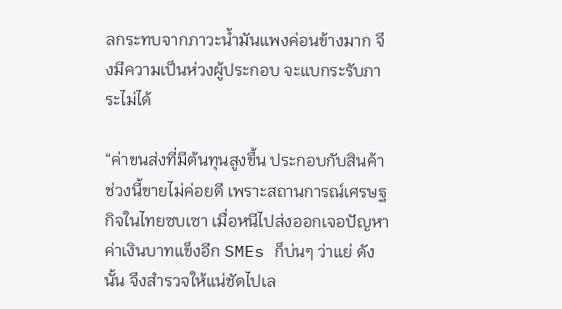ลกระทบจากภาวะน้ำมันแพงค่อนข้างมาก จึงมีความเป็นห่วงผู้ประกอบ จะแบกระรับภาระไม่ได้

“ค่าขนส่งที่มีต้นทุนสูงขึ้น ประกอบกับสินค้าช่วงนี้ขายไม่ค่อยดี เพราะสถานการณ์เศรษฐกิจในไทยซบเซา เมื่อหนีไปส่งออกเจอปัญหาค่าเงินบาทแข็งอีก SMEs ก็บ่นๆ ว่าแย่ ดังนั้น จึงสำรวจให้แน่ชัดไปเล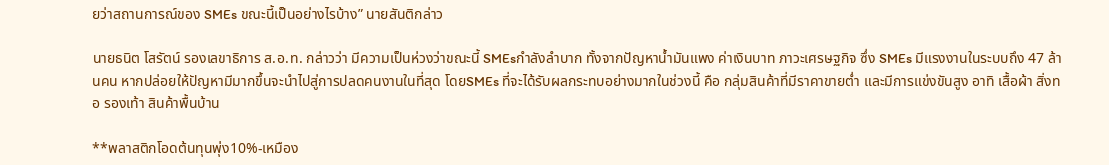ยว่าสถานการณ์ของ SMEs ขณะนี้เป็นอย่างไรบ้าง” นายสันติกล่าว

นายธนิต โสรัตน์ รองเลขาธิการ ส.อ.ท. กล่าวว่า มีความเป็นห่วงว่าขณะนี้ SMEsกำลังลำบาก ทั้งจากปัญหาน้ำมันแพง ค่าเงินบาท ภาวะเศรษฐกิจ ซึ่ง SMEs มีแรงงานในระบบถึง 47 ล้านคน หากปล่อยให้ปัญหามีมากขึ้นจะนำไปสู่การปลดคนงานในที่สุด โดยSMEs ที่จะได้รับผลกระทบอย่างมากในช่วงนี้ คือ กลุ่มสินค้าที่มีราคาขายต่ำ และมีการแข่งขันสูง อาทิ เสื้อผ้า สิ่งทอ รองเท้า สินค้าพื้นบ้าน

**พลาสติกโอดต้นทุนพุ่ง10%-เหมือง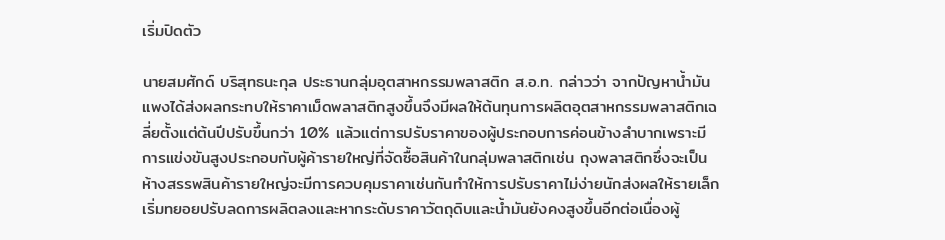เริ่มปิดตัว

นายสมศักด์ บริสุทธนะกุล ประธานกลุ่มอุตสาหกรรมพลาสติก ส.อ.ท. กล่าวว่า จากปัญหาน้ำมันแพงได้ส่งผลกระทบให้ราคาเม็ดพลาสติกสูงขึ้นจึงมีผลให้ต้นทุนการผลิตอุตสาหกรรมพลาสติกเฉลี่ยตั้งแต่ต้นปีปรับขึ้นกว่า 10% แล้วแต่การปรับราคาของผู้ประกอบการค่อนข้างลำบากเพราะมีการแข่งขันสูงประกอบกับผู้ค้ารายใหญ่ที่จัดซื้อสินค้าในกลุ่มพลาสติกเช่น ถุงพลาสติกซึ่งจะเป็นห้างสรรพสินค้ารายใหญ่จะมีการควบคุมราคาเช่นกันทำให้การปรับราคาไม่ง่ายนักส่งผลให้รายเล็กเริ่มทยอยปรับลดการผลิตลงและหากระดับราคาวัตถุดิบและน้ำมันยังคงสูงขึ้นอีกต่อเนื่องผู้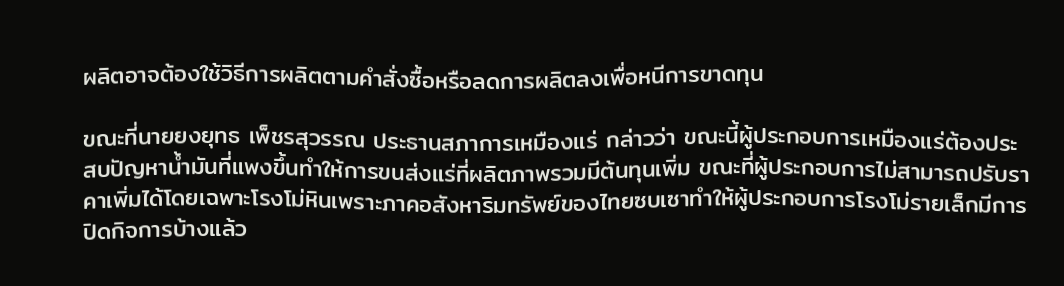ผลิตอาจต้องใช้วิธีการผลิตตามคำสั่งซื้อหรือลดการผลิตลงเพื่อหนีการขาดทุน

ขณะที่นายยงยุทธ เพ็ชรสุวรรณ ประธานสภาการเหมืองแร่ กล่าวว่า ขณะนี้ผู้ประกอบการเหมืองแร่ต้องประสบปัญหาน้ำมันที่แพงขึ้นทำให้การขนส่งแร่ที่ผลิตภาพรวมมีต้นทุนเพิ่ม ขณะที่ผู้ประกอบการไม่สามารถปรับราคาเพิ่มได้โดยเฉพาะโรงโม่หินเพราะภาคอสังหาริมทรัพย์ของไทยซบเซาทำให้ผู้ประกอบการโรงโม่รายเล็กมีการปิดกิจการบ้างแล้ว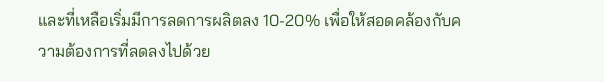และที่เหลือเริ่มมีการลดการผลิตลง 10-20% เพื่อให้สอดคล้องกับความต้องการที่ลดลงไปด้วย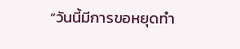“วันนี้มีการขอหยุดทำ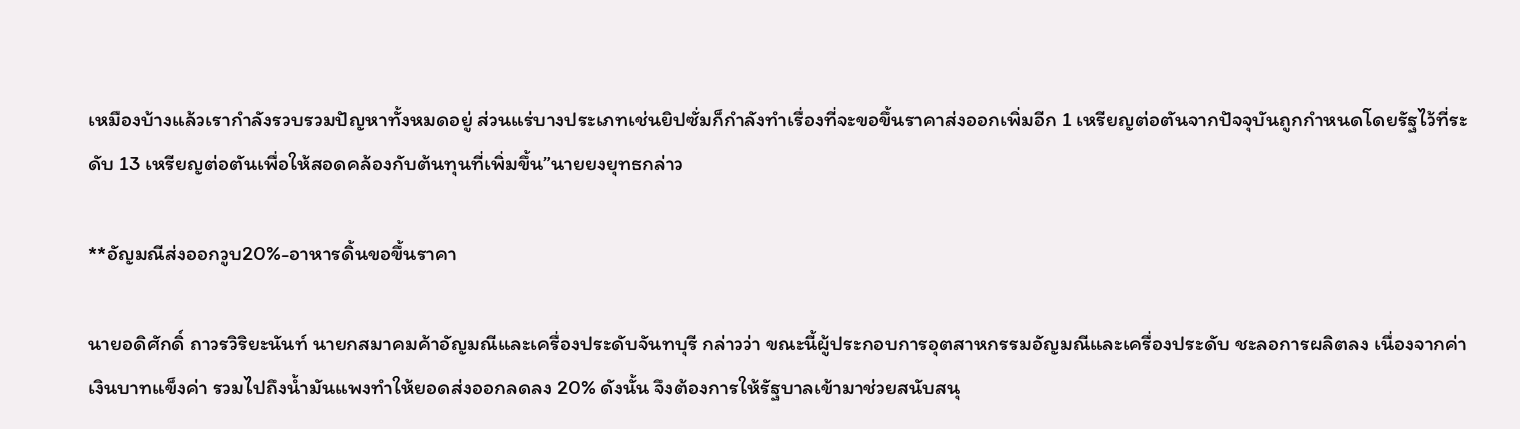เหมืองบ้างแล้วเรากำลังรวบรวมปัญหาทั้งหมดอยู่ ส่วนแร่บางประเภทเช่นยิปซั่มก็กำลังทำเรื่องที่จะขอขึ้นราคาส่งออกเพิ่มอีก 1 เหรียญต่อตันจากปัจจุบันถูกกำหนดโดยรัฐไว้ที่ระดับ 13 เหรียญต่อตันเพื่อให้สอดคล้องกับต้นทุนที่เพิ่มขึ้น”นายยงยุทธกล่าว

**อัญมณีส่งออกวูบ20%-อาหารดิ้นขอขึ้นราคา

นายอดิศักดิ์ ถาวรวิริยะนันท์ นายกสมาคมค้าอัญมณีและเครื่องประดับจันทบุรี กล่าวว่า ขณะนี้ผู้ประกอบการอุตสาหกรรมอัญมณีและเครื่องประดับ ชะลอการผลิตลง เนื่องจากค่าเงินบาทแข็งค่า รวมไปถึงน้ำมันแพงทำให้ยอดส่งออกลดลง 20% ดังนั้น จึงต้องการให้รัฐบาลเข้ามาช่วยสนับสนุ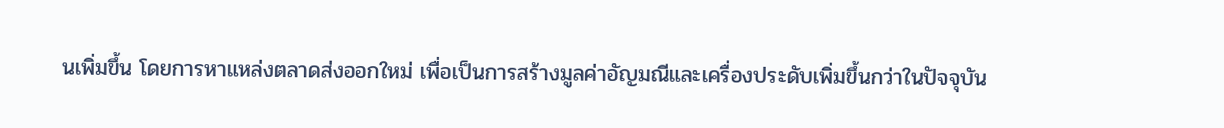นเพิ่มขึ้น โดยการหาแหล่งตลาดส่งออกใหม่ เพื่อเป็นการสร้างมูลค่าอัญมณีและเครื่องประดับเพิ่มขึ้นกว่าในปัจจุบัน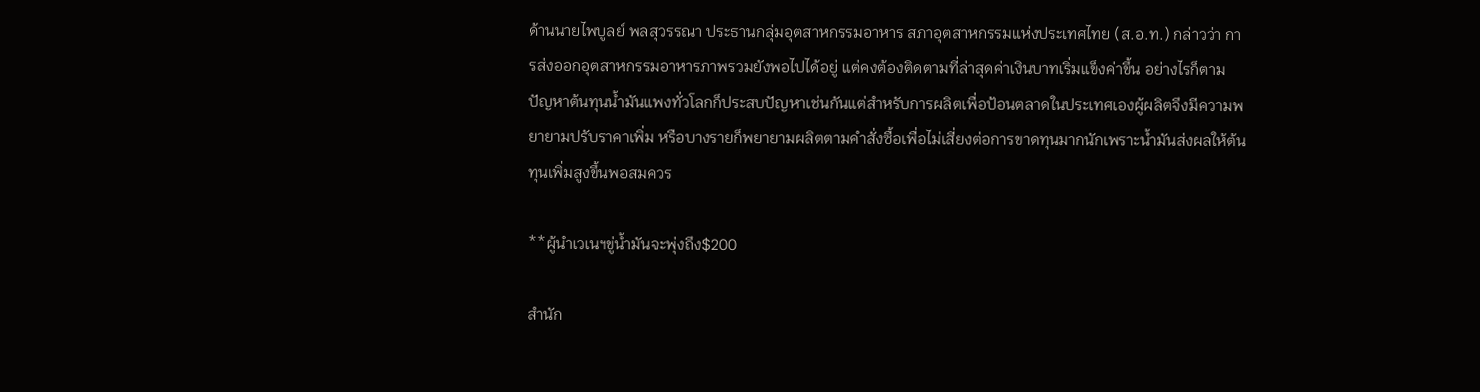ด้านนายไพบูลย์ พลสุวรรณา ประธานกลุ่มอุตสาหกรรมอาหาร สภาอุตสาหกรรมแห่งประเทศไทย (ส.อ.ท.) กล่าวว่า การส่งออกอุตสาหกรรมอาหารภาพรวมยังพอไปได้อยู่ แต่คงต้องติดตามที่ล่าสุดค่าเงินบาทเริ่มแข็งค่าขึ้น อย่างไรก็ตาม ปัญหาต้นทุนน้ำมันแพงทั่วโลกก็ประสบปัญหาเช่นกันแต่สำหรับการผลิตเพื่อป้อนตลาดในประเทศเองผู้ผลิตจึงมีความพยายามปรับราคาเพิ่ม หรือบางรายก็พยายามผลิตตามคำสั่งซื้อเพื่อไม่เสี่ยงต่อการขาดทุนมากนักเพราะน้ำมันส่งผลให้ต้นทุนเพิ่มสูงขึ้นพอสมควร

**ผู้นำเวเนฯขู่น้ำมันจะพุ่งถึง$200

สำนัก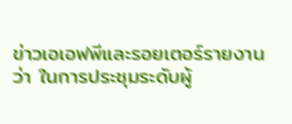ข่าวเอเอฟพีและรอยเตอร์รายงานว่า ในการประชุมระดับผู้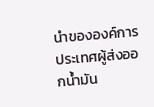นำขององค์การประเทศผู้ส่งออกน้ำมัน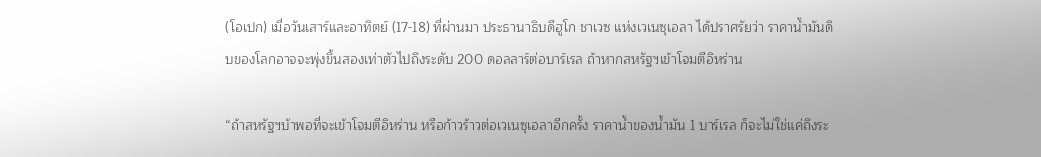(โอเปก) เมื่อวันเสาร์และอาทิตย์ (17-18) ที่ผ่านมา ประธานาธิบดีฮูโก ชาเวซ แห่งเวเนซุเอลา ได้ปราศรัยว่า ราคาน้ำมันดิบของโลกอาจจะพุ่งขึ้นสองเท่าตัวไปถึงระดับ 200 ดอลลาร์ต่อบาร์เรล ถ้าหากสหรัฐฯเข้าโจมตีอิหร่าน

“ถ้าสหรัฐฯบ้าพอที่จะเข้าโจมตีอิหร่าน หรือก้าวร้าวต่อเวเนซุเอลาอีกครั้ง ราคาน้ำของน้ำมัน 1 บาร์เรล ก็จะไม่ใช่แค่ถึงระ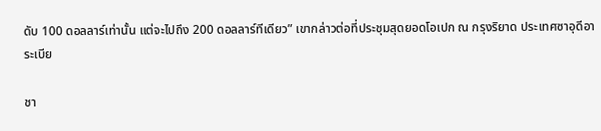ดับ 100 ดอลลาร์เท่านั้น แต่จะไปถึง 200 ดอลลาร์ทีเดียว” เขากล่าวต่อที่ประชุมสุดยอดโอเปก ณ กรุงริยาด ประเทศซาอุดีอาระเบีย

ชา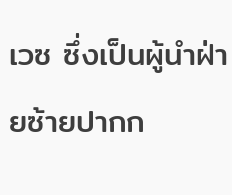เวซ ซึ่งเป็นผู้นำฝ่ายซ้ายปากก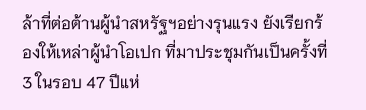ล้าที่ต่อต้านผู้นำสหรัฐฯอย่างรุนแรง ยังเรียกร้องให้เหล่าผู้นำโอเปก ที่มาประชุมกันเป็นครั้งที่ 3 ในรอบ 47 ปีแห่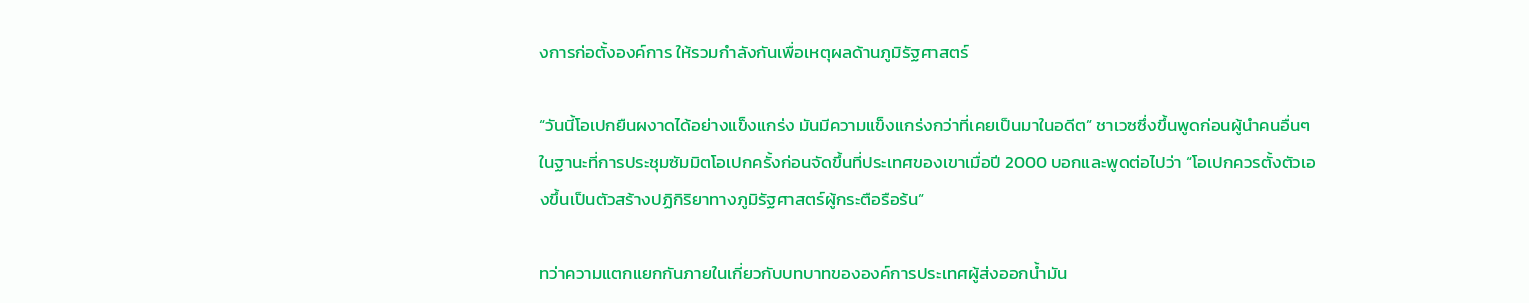งการก่อตั้งองค์การ ให้รวมกำลังกันเพื่อเหตุผลด้านภูมิรัฐศาสตร์

“วันนี้โอเปกยืนผงาดได้อย่างแข็งแกร่ง มันมีความแข็งแกร่งกว่าที่เคยเป็นมาในอดีต” ชาเวซซึ่งขึ้นพูดก่อนผู้นำคนอื่นๆ ในฐานะที่การประชุมซัมมิตโอเปกครั้งก่อนจัดขึ้นที่ประเทศของเขาเมื่อปี 2000 บอกและพูดต่อไปว่า “โอเปกควรตั้งตัวเองขึ้นเป็นตัวสร้างปฏิกิริยาทางภูมิรัฐศาสตร์ผู้กระตือรือร้น”

ทว่าความแตกแยกกันภายในเกี่ยวกับบทบาทขององค์การประเทศผู้ส่งออกน้ำมัน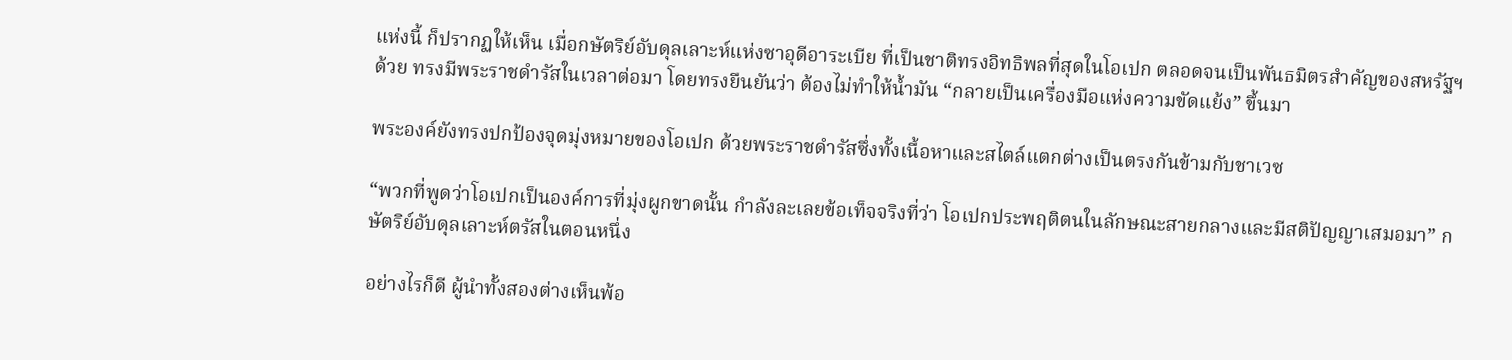แห่งนี้ ก็ปรากฏให้เห็น เมื่อกษัตริย์อับดุลเลาะห์แห่งซาอุดีอาระเบีย ที่เป็นชาติทรงอิทธิพลที่สุดในโอเปก ตลอดจนเป็นพันธมิตรสำคัญของสหรัฐฯด้วย ทรงมีพระราชดำรัสในเวลาต่อมา โดยทรงยืนยันว่า ต้องไม่ทำให้น้ำมัน “กลายเป็นเครื่องมือแห่งความขัดแย้ง” ขึ้นมา

พระองค์ยังทรงปกป้องจุดมุ่งหมายของโอเปก ด้วยพระราชดำรัสซึ่งทั้งเนื้อหาและสไตล์แตกต่างเป็นตรงกันข้ามกับชาเวซ

“พวกที่พูดว่าโอเปกเป็นองค์การที่มุ่งผูกขาดนั้น กำลังละเลยข้อเท็จจริงที่ว่า โอเปกประพฤติตนในลักษณะสายกลางและมีสติปัญญาเสมอมา” กษัตริย์อับดุลเลาะห์ตรัสในตอนหนึ่ง

อย่างไรก็ดี ผู้นำทั้งสองต่างเห็นพ้อ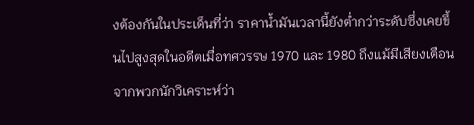งต้องกันในประเด็นที่ว่า ราคาน้ำมันเวลานี้ยังต่ำกว่าระดับซึ่งเคยขึ้นไปสูงสุดในอดีตเมื่อทศวรรษ 1970 และ 1980 ถึงแม้มีเสียงเตือนจากพวกนักวิเคราะห์ว่า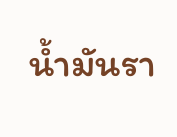น้ำมันรา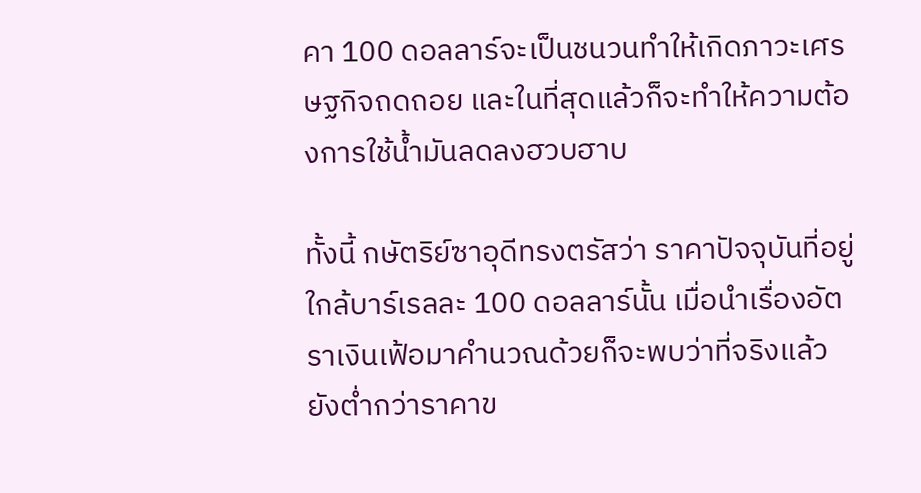คา 100 ดอลลาร์จะเป็นชนวนทำให้เกิดภาวะเศรษฐกิจถดถอย และในที่สุดแล้วก็จะทำให้ความต้องการใช้น้ำมันลดลงฮวบฮาบ

ทั้งนี้ กษัตริย์ซาอุดีทรงตรัสว่า ราคาปัจจุบันที่อยู่ใกล้บาร์เรลละ 100 ดอลลาร์นั้น เมื่อนำเรื่องอัตราเงินเฟ้อมาคำนวณด้วยก็จะพบว่าที่จริงแล้วยังต่ำกว่าราคาข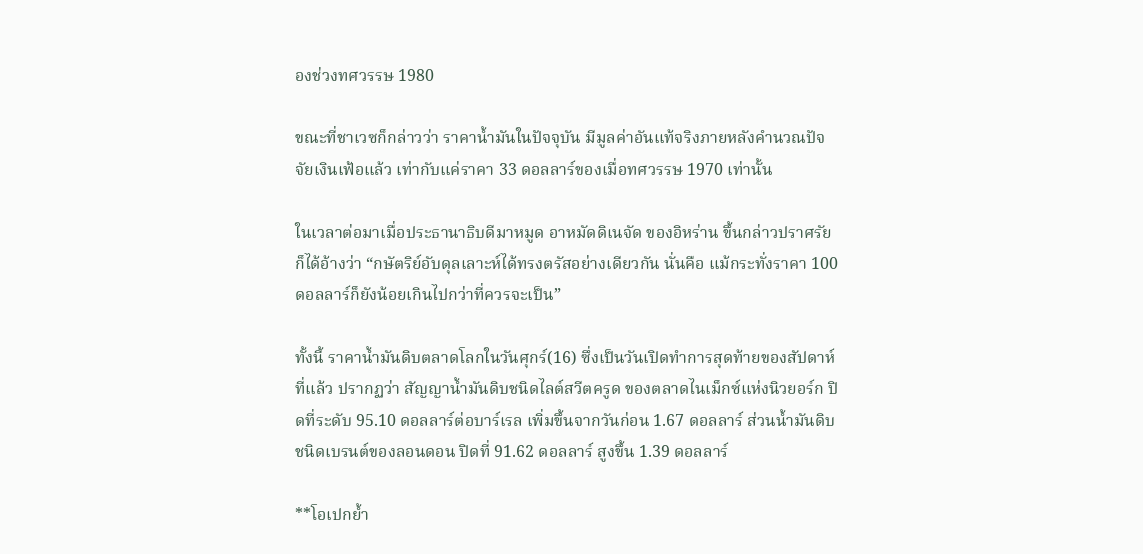องช่วงทศวรรษ 1980

ขณะที่ชาเวซก็กล่าวว่า ราคาน้ำมันในปัจจุบัน มีมูลค่าอันแท้จริงภายหลังคำนวณปัจจัยเงินเฟ้อแล้ว เท่ากับแค่ราคา 33 ดอลลาร์ของเมื่อทศวรรษ 1970 เท่านั้น

ในเวลาต่อมาเมื่อประธานาธิบดีมาหมูด อาหมัดดิเนจัด ของอิหร่าน ขึ้นกล่าวปราศรัย ก็ได้อ้างว่า “กษัตริย์อับดุลเลาะห์ได้ทรงตรัสอย่างเดียวกัน นั่นคือ แม้กระทั่งราคา 100 ดอลลาร์ก็ยังน้อยเกินไปกว่าที่ควรจะเป็น”

ทั้งนี้ ราคาน้ำมันดิบตลาดโลกในวันศุกร์(16) ซึ่งเป็นวันเปิดทำการสุดท้ายของสัปดาห์ที่แล้ว ปรากฏว่า สัญญาน้ำมันดิบชนิดไลต์สวีตครูด ของตลาดไนเม็กซ์แห่งนิวยอร์ก ปิดที่ระดับ 95.10 ดอลลาร์ต่อบาร์เรล เพิ่มขึ้นจากวันก่อน 1.67 ดอลลาร์ ส่วนน้ำมันดิบชนิดเบรนต์ของลอนดอน ปิดที่ 91.62 ดอลลาร์ สูงขึ้น 1.39 ดอลลาร์

**โอเปกย้ำ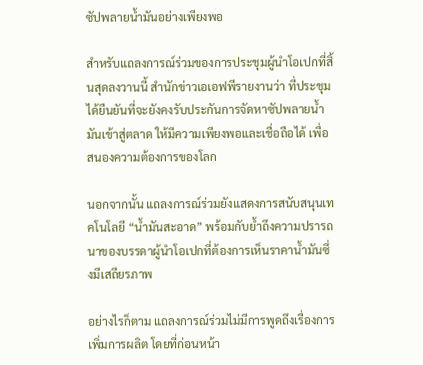ซัปพลายน้ำมันอย่างเพียงพอ

สำหรับแถลงการณ์ร่วมของการประชุมผู้นำโอเปกที่สิ้นสุดลงวานนี้ สำนักข่าวเอเอฟพีรายงานว่า ที่ประชุมได้ยืนยันที่จะยังคงรับประกันการจัดหาซัปพลายน้ำมันเข้าสู่ตลาด ให้มีความเพียงพอและเชื่อถือได้ เพื่อสนองความต้องการของโลก

นอกจากนั้น แถลงการณ์ร่วมยังแสดงการสนับสนุนเทคโนโลยี “น้ำมันสะอาด” พร้อมกับย้ำถึงความปรารถนาของบรรดาผู้นำโอเปกที่ต้องการเห็นราคาน้ำมันซึ่งมีเสถียรภาพ

อย่างไรก็ตาม แถลงการณ์ร่วมไม่มีการพูดถึงเรื่องการเพิ่มการผลิต โดยที่ก่อนหน้า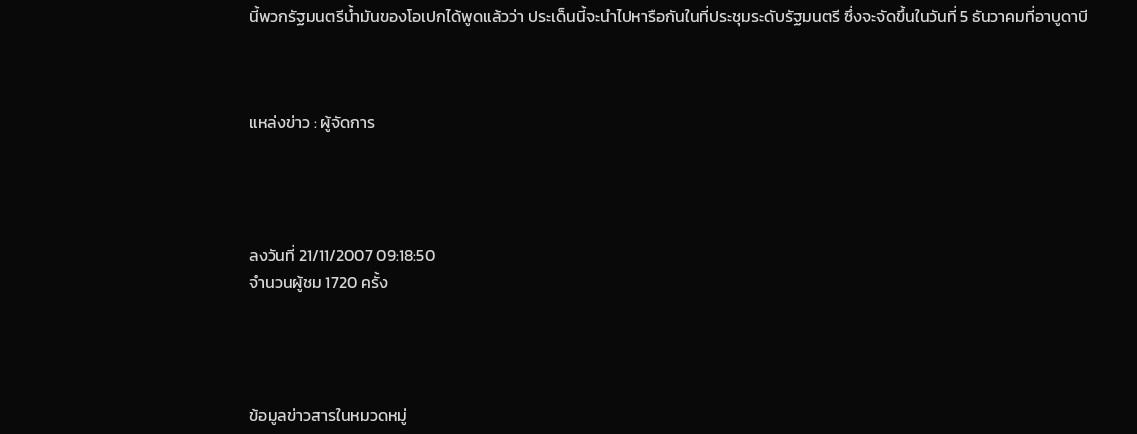นี้พวกรัฐมนตรีน้ำมันของโอเปกได้พูดแล้วว่า ประเด็นนี้จะนำไปหารือกันในที่ประชุมระดับรัฐมนตรี ซึ่งจะจัดขึ้นในวันที่ 5 ธันวาคมที่อาบูดาบี



แหล่งข่าว : ผู้จัดการ




ลงวันที่ 21/11/2007 09:18:50
จำนวนผู้ชม 1720 ครั้ง




ข้อมูลข่าวสารในหมวดหมู่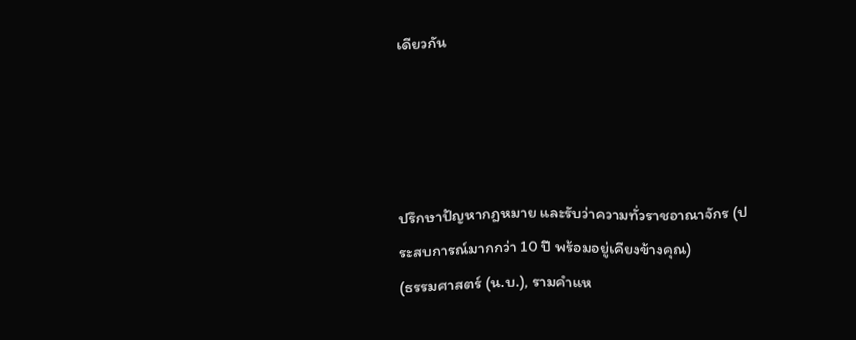เดียวกัน




ปรึกษาปัญหากฎหมาย และรับว่าความทั่วราชอาณาจักร (ประสบการณ์มากกว่า 10 ปี พร้อมอยู่เคียงข้างคุณ)
(ธรรมศาสตร์ (น.บ.), รามคำแห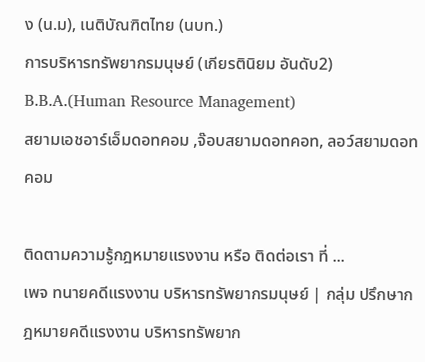ง (น.ม), เนติบัณฑิตไทย (นบท.)
การบริหารทรัพยากรมนุษย์ (เกียรตินิยม อันดับ2) B.B.A.(Human Resource Management)
สยามเอชอาร์เอ็มดอทคอม ,จ๊อบสยามดอทคอท, ลอว์สยามดอทคอม

ติดตามความรู้กฎหมายแรงงาน หรือ ติดต่อเรา ที่ ...
เพจ ทนายคดีแรงงาน บริหารทรัพยากรมนุษย์ | กลุ่ม ปรึกษากฎหมายคดีแรงงาน บริหารทรัพยาก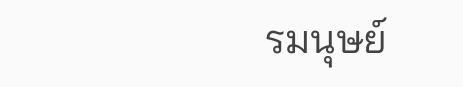รมนุษย์